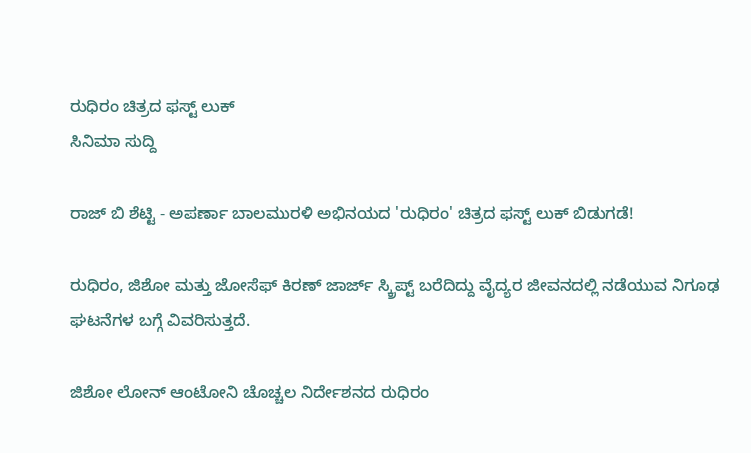ರುಧಿರಂ ಚಿತ್ರದ ಫಸ್ಟ್ ಲುಕ್
ಸಿನಿಮಾ ಸುದ್ದಿ

ರಾಜ್ ಬಿ ಶೆಟ್ಟಿ - ಅಪರ್ಣಾ ಬಾಲಮುರಳಿ ಅಭಿನಯದ 'ರುಧಿರಂ' ಚಿತ್ರದ ಫಸ್ಟ್ ಲುಕ್ ಬಿಡುಗಡೆ!

ರುಧಿರಂ, ಜಿಶೋ ಮತ್ತು ಜೋಸೆಫ್ ಕಿರಣ್ ಜಾರ್ಜ್ ಸ್ಕ್ರಿಪ್ಟ್ ಬರೆದಿದ್ದು ವೈದ್ಯರ ಜೀವನದಲ್ಲಿ ನಡೆಯುವ ನಿಗೂಢ ಘಟನೆಗಳ ಬಗ್ಗೆ ವಿವರಿಸುತ್ತದೆ.

ಜಿಶೋ ಲೋನ್ ಆಂಟೋನಿ ಚೊಚ್ಚಲ ನಿರ್ದೇಶನದ ರುಧಿರಂ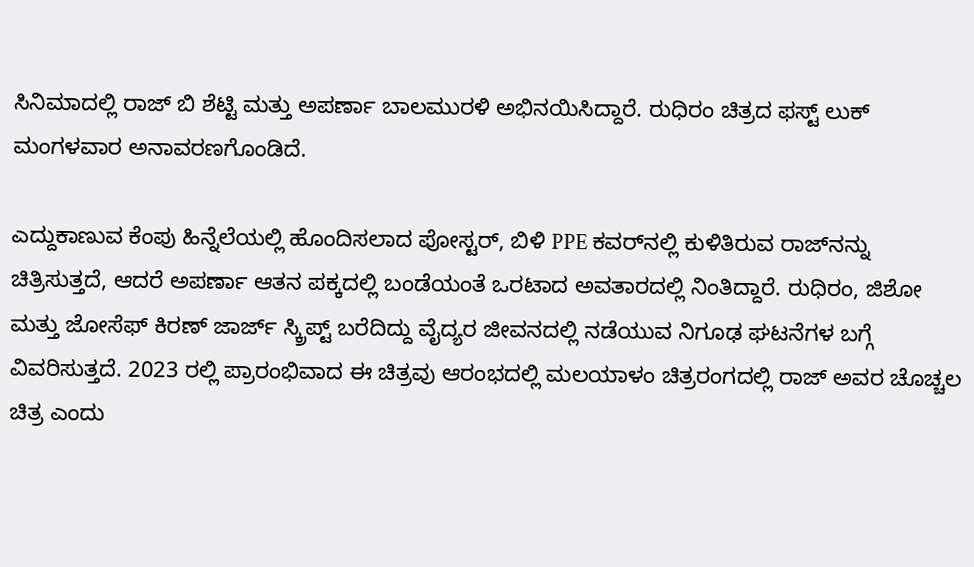ಸಿನಿಮಾದಲ್ಲಿ ರಾಜ್ ಬಿ ಶೆಟ್ಟಿ ಮತ್ತು ಅಪರ್ಣಾ ಬಾಲಮುರಳಿ ಅಭಿನಯಿಸಿದ್ದಾರೆ. ರುಧಿರಂ ಚಿತ್ರದ ಫಸ್ಟ್ ಲುಕ್ ಮಂಗಳವಾರ ಅನಾವರಣಗೊಂಡಿದೆ.

ಎದ್ದುಕಾಣುವ ಕೆಂಪು ಹಿನ್ನೆಲೆಯಲ್ಲಿ ಹೊಂದಿಸಲಾದ ಪೋಸ್ಟರ್, ಬಿಳಿ PPE ಕವರ್‌ನಲ್ಲಿ ಕುಳಿತಿರುವ ರಾಜ್‌ನನ್ನು ಚಿತ್ರಿಸುತ್ತದೆ, ಆದರೆ ಅಪರ್ಣಾ ಆತನ ಪಕ್ಕದಲ್ಲಿ ಬಂಡೆಯಂತೆ ಒರಟಾದ ಅವತಾರದಲ್ಲಿ ನಿಂತಿದ್ದಾರೆ. ರುಧಿರಂ, ಜಿಶೋ ಮತ್ತು ಜೋಸೆಫ್ ಕಿರಣ್ ಜಾರ್ಜ್ ಸ್ಕ್ರಿಪ್ಟ್ ಬರೆದಿದ್ದು ವೈದ್ಯರ ಜೀವನದಲ್ಲಿ ನಡೆಯುವ ನಿಗೂಢ ಘಟನೆಗಳ ಬಗ್ಗೆ ವಿವರಿಸುತ್ತದೆ. 2023 ರಲ್ಲಿ ಪ್ರಾರಂಭಿವಾದ ಈ ಚಿತ್ರವು ಆರಂಭದಲ್ಲಿ ಮಲಯಾಳಂ ಚಿತ್ರರಂಗದಲ್ಲಿ ರಾಜ್ ಅವರ ಚೊಚ್ಚಲ ಚಿತ್ರ ಎಂದು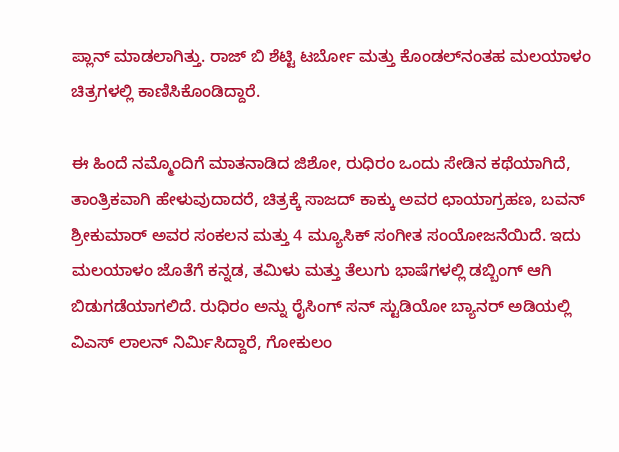ಪ್ಲಾನ್ ಮಾಡಲಾಗಿತ್ತು. ರಾಜ್ ಬಿ ಶೆಟ್ಟಿ ಟರ್ಬೋ ಮತ್ತು ಕೊಂಡಲ್‌ನಂತಹ ಮಲಯಾಳಂ ಚಿತ್ರಗಳಲ್ಲಿ ಕಾಣಿಸಿಕೊಂಡಿದ್ದಾರೆ.

ಈ ಹಿಂದೆ ನಮ್ಮೊಂದಿಗೆ ಮಾತನಾಡಿದ ಜಿಶೋ, ರುಧಿರಂ ಒಂದು ಸೇಡಿನ ಕಥೆಯಾಗಿದೆ, ತಾಂತ್ರಿಕವಾಗಿ ಹೇಳುವುದಾದರೆ, ಚಿತ್ರಕ್ಕೆ ಸಾಜದ್ ಕಾಕ್ಕು ಅವರ ಛಾಯಾಗ್ರಹಣ, ಬವನ್ ಶ್ರೀಕುಮಾರ್ ಅವರ ಸಂಕಲನ ಮತ್ತು 4 ಮ್ಯೂಸಿಕ್ ಸಂಗೀತ ಸಂಯೋಜನೆಯಿದೆ. ಇದು ಮಲಯಾಳಂ ಜೊತೆಗೆ ಕನ್ನಡ, ತಮಿಳು ಮತ್ತು ತೆಲುಗು ಭಾಷೆಗಳಲ್ಲಿ ಡಬ್ಬಿಂಗ್ ಆಗಿ ಬಿಡುಗಡೆಯಾಗಲಿದೆ. ರುಧಿರಂ ಅನ್ನು ರೈಸಿಂಗ್ ಸನ್ ಸ್ಟುಡಿಯೋ ಬ್ಯಾನರ್ ಅಡಿಯಲ್ಲಿ ವಿಎಸ್ ಲಾಲನ್ ನಿರ್ಮಿಸಿದ್ದಾರೆ, ಗೋಕುಲಂ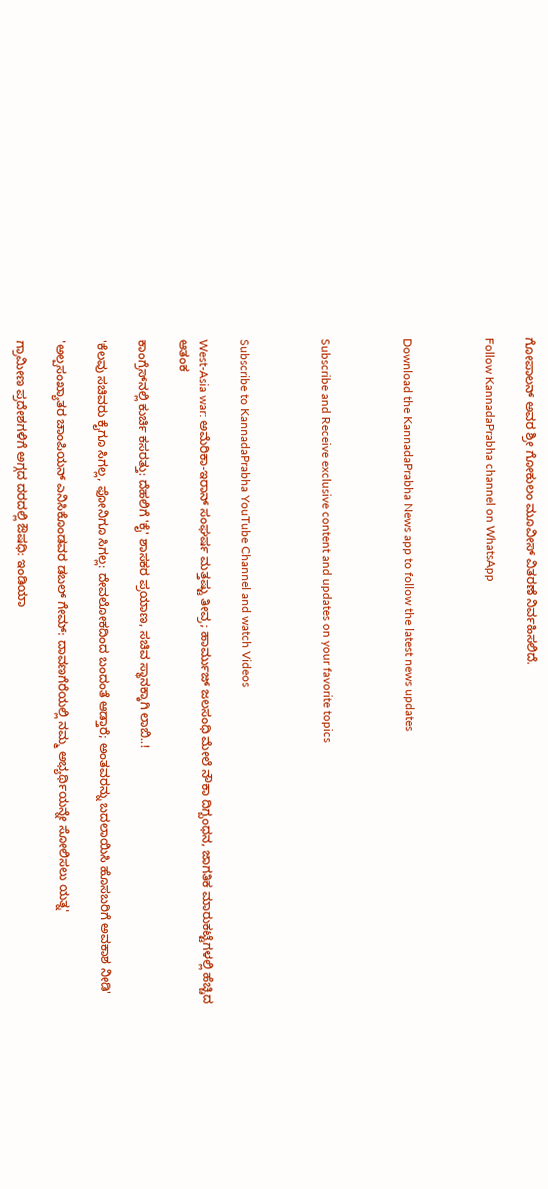ಗೋಪಾಲನ್ ಅವರ ಶ್ರೀ ಗೋಕುಲಂ ಮೂವೀಸ್ ವಿತರಣೆ ನಿರ್ವಹಿಸಲಿದೆ.

Follow KannadaPrabha channel on WhatsApp



Download the KannadaPrabha News app to follow the latest news updates



Subscribe and Receive exclusive content and updates on your favorite topics



Subscribe to KannadaPrabha YouTube Channel and watch Videos

West-Asia war: ಅಮೆರಿಕಾ-ಇರಾನ್ ಸಂಘರ್ಷ ಮತ್ತಷ್ಟು ತೀವ್ರ; ಹಾರ್ಮುಜ್ ಜಲಸಂಧಿ ಮೇಲೆ ನೌಕಾ ದಿಗ್ಬಂಧನ, ಜಾಗತಿಕ ಮಾರುಕಟ್ಟೆಗಳಲ್ಲಿ ಹೆಚ್ಚಿದ ಆತಂಕ

ಕಾಂಗ್ರೆಸ್‌ನಲ್ಲಿ ಕುರ್ಚಿ ಕಸರತ್ತು: ದೆಹಲಿಗೆ 'ಕೈ' ಶಾಸಕರ ಪ್ರಯಾಣ, ಸಚಿವ ಸ್ಥಾನಕ್ಕಾಗಿ ಲಾಬಿ..!

'ಕೆಲವು ಸಚಿವರು ಕೈಗೂ ಸಿಗಲ್ಲ, ಫೋನಿಗೂ ಸಿಗಲ್ಲ: ದೇವಲೋಕದಿಂದ ಬಂದಂತೆ ಆಡ್ತಾರೆ; ಅಂತವರನ್ನು ಬದಲಾಯಿಸಿ ಹೊಸಬರಿಗೆ ಅವಕಾಶ ನೀಡಿ'

'ಅಲ್ಪಸಂಖ್ಯಾತರ ಚಾಂಪಿಯನ್‌ ಎನಿಸಿಕೊಂಡವರ ಡಬಲ್‌ ಗೇಮ್‌: ದಾವಣಗೆರೆಯಲ್ಲಿ ನಮ್ಮ ಅಭ್ಯರ್ಥಿಯನ್ನೇ ಸೋಲಿಸಲು ಯತ್ನ'

ಗ್ರಾಮೀಣ ಪ್ರದೇಶಗಳಿಗೆ ಅಗ್ಗದ ದರದಲ್ಲಿ ಔಷಧಿ: ಇಂಡಿಯಾ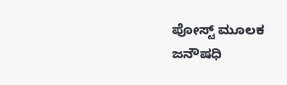ಪೋಸ್ಟ್‌ ಮೂಲಕ ಜನೌಷಧಿ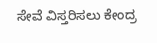ಸೇವೆ ವಿಸ್ತರಿಸಲು ಕೇಂದ್ರ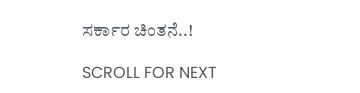ಸರ್ಕಾರ ಚಿಂತನೆ..!

SCROLL FOR NEXT